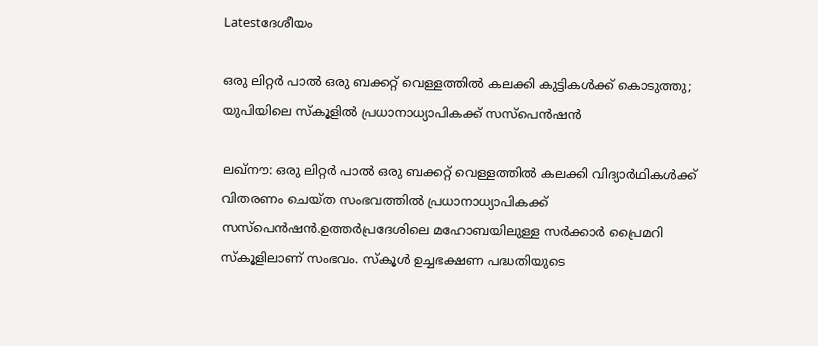Latestദേശീയം

ഒരു ലിറ്റര്‍ പാല്‍ ഒരു ബക്കറ്റ് വെള്ളത്തില്‍ കലക്കി കുട്ടികള്‍ക്ക് കൊടുത്തു; യുപിയിലെ സ്‌കൂളില്‍ പ്രധാനാധ്യാപികക്ക് സസ്‌പെൻഷൻ

ലഖ്‌നൗ: ഒരു ലിറ്റർ പാല്‍ ഒരു ബക്കറ്റ് വെള്ളത്തില്‍ കലക്കി വിദ്യാർഥികള്‍ക്ക് വിതരണം ചെയ്ത സംഭവത്തില്‍ പ്രധാനാധ്യാപികക്ക് സസ്‌പെൻഷൻ.ഉത്തർപ്രദേശിലെ മഹോബയിലുള്ള സർക്കാർ പ്രൈമറി സ്‌കൂളിലാണ് സംഭവം. സ്‌കൂള്‍ ഉച്ചഭക്ഷണ പദ്ധതിയുടെ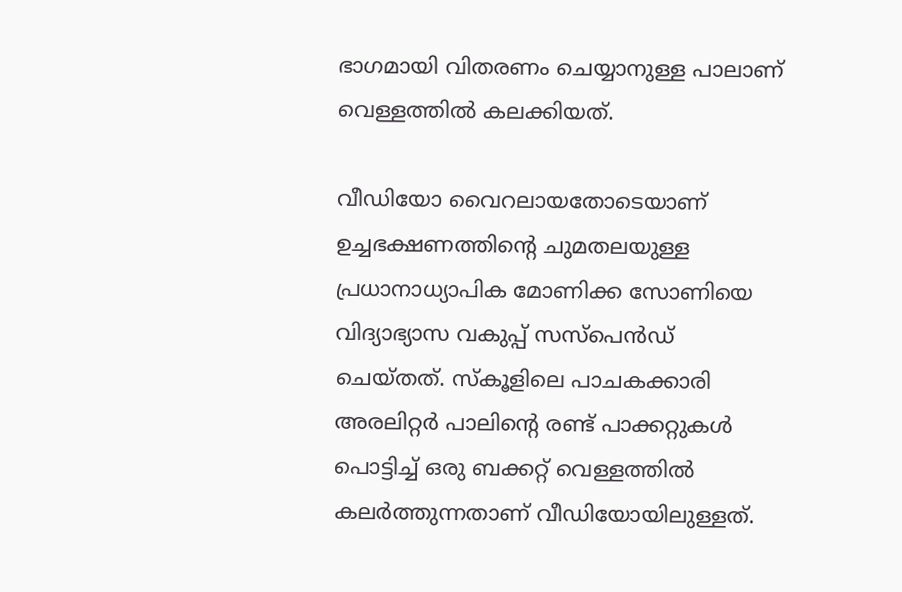ഭാഗമായി വിതരണം ചെയ്യാനുള്ള പാലാണ് വെള്ളത്തില്‍ കലക്കിയത്.

വീഡിയോ വൈറലായതോടെയാണ് ഉച്ചഭക്ഷണത്തിന്റെ ചുമതലയുള്ള പ്രധാനാധ്യാപിക മോണിക്ക സോണിയെ വിദ്യാഭ്യാസ വകുപ്പ് സസ്‌പെൻഡ് ചെയ്തത്. സ്‌കൂളിലെ പാചകക്കാരി അരലിറ്റർ പാലിന്റെ രണ്ട് പാക്കറ്റുകള്‍ പൊട്ടിച്ച്‌ ഒരു ബക്കറ്റ് വെള്ളത്തില്‍ കലർത്തുന്നതാണ് വീഡിയോയിലുള്ളത്.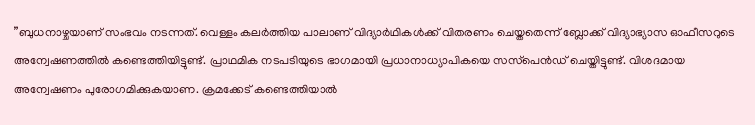”ബുധനാഴ്ചയാണ് സംഭവം നടന്നത്. വെള്ളം കലർത്തിയ പാലാണ് വിദ്യാർഥികള്‍ക്ക് വിതരണം ചെയ്തതെന്ന് ബ്ലോക്ക് വിദ്യാഭ്യാസ ഓഫീസറുടെ അന്വേഷണത്തില്‍ കണ്ടെത്തിയിട്ടുണ്ട്. പ്രാഥമിക നടപടിയുടെ ഭാഗമായി പ്രധാനാധ്യാപികയെ സസ്‌പെൻഡ് ചെയ്തിട്ടുണ്ട്. വിശദമായ അന്വേഷണം പുരോഗമിക്കുകയാണ. ക്രമക്കേട് കണ്ടെത്തിയാല്‍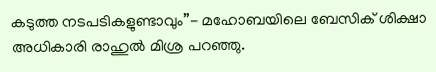കടുത്ത നടപടികളുണ്ടാവും”- മഹോബയിലെ ബേസിക് ശിക്ഷാ അധികാരി രാഹുല്‍ മിശ്ര പറഞ്ഞു.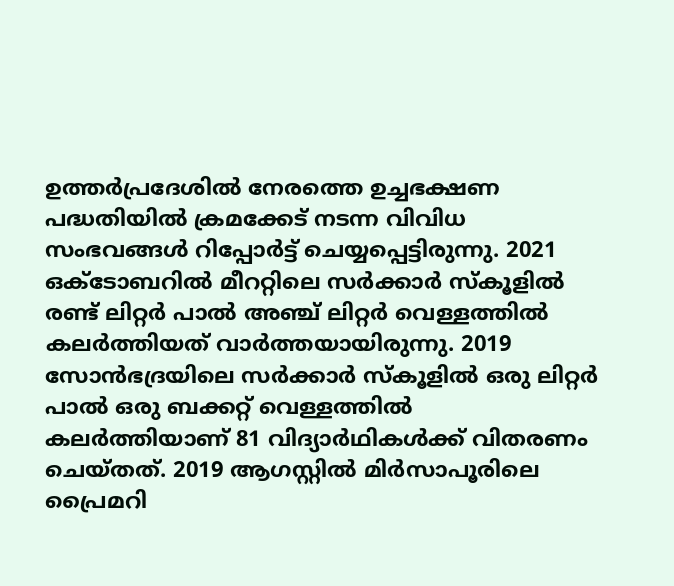ഉത്തർപ്രദേശില്‍ നേരത്തെ ഉച്ചഭക്ഷണ പദ്ധതിയില്‍ ക്രമക്കേട് നടന്ന വിവിധ സംഭവങ്ങള്‍ റിപ്പോർട്ട് ചെയ്യപ്പെട്ടിരുന്നു. 2021 ഒക്ടോബറില്‍ മീററ്റിലെ സർക്കാർ സ്‌കൂളില്‍ രണ്ട് ലിറ്റർ പാല്‍ അഞ്ച് ലിറ്റർ വെള്ളത്തില്‍ കലർത്തിയത് വാർത്തയായിരുന്നു. 2019 സോൻഭദ്രയിലെ സർക്കാർ സ്‌കൂളില്‍ ഒരു ലിറ്റർ പാല്‍ ഒരു ബക്കറ്റ് വെള്ളത്തില്‍ കലർത്തിയാണ് 81 വിദ്യാർഥികള്‍ക്ക് വിതരണം ചെയ്തത്. 2019 ആഗസ്റ്റില്‍ മിർസാപൂരിലെ പ്രൈമറി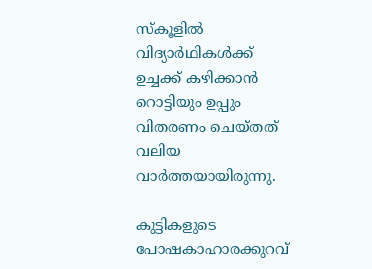സ്‌കൂളില്‍ വിദ്യാർഥികള്‍ക്ക് ഉച്ചക്ക് കഴിക്കാൻ റൊട്ടിയും ഉപ്പും വിതരണം ചെയ്തത് വലിയ വാർത്തയായിരുന്നു.

കുട്ടികളുടെ പോഷകാഹാരക്കുറവ്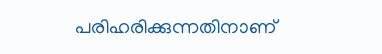പരിഹരിക്കുന്നതിനാണ്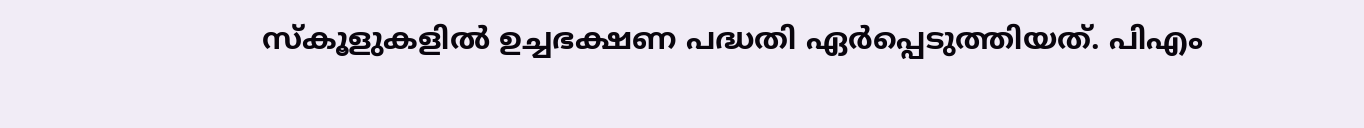സ്‌കൂളുകളില്‍ ഉച്ചഭക്ഷണ പദ്ധതി ഏർപ്പെടുത്തിയത്. പിഎം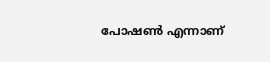പോഷണ്‍ എന്നാണ്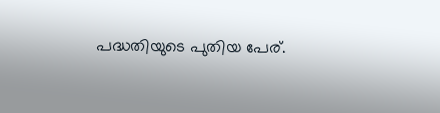പദ്ധതിയുടെ പുതിയ പേര്.